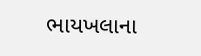ભાયખલાના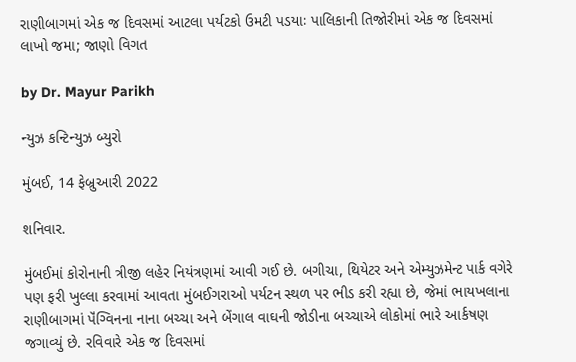રાણીબાગમાં એક જ દિવસમાં આટલા પર્યટકો ઉમટી પડયાઃ પાલિકાની તિજોરીમાં એક જ દિવસમાં લાખો જમા; જાણો વિગત

by Dr. Mayur Parikh

ન્યુઝ કન્ટિન્યુઝ બ્યુરો

મુંબઈ, 14 ફેબ્રુઆરી 2022

શનિવાર.

મુંબઈમાં કોરોનાની ત્રીજી લહેર નિયંત્રણમાં આવી ગઈ છે. બગીચા, થિયેટર અને એમ્યુઝમેન્ટ પાર્ક વગેરે પણ ફરી ખુલ્લા કરવામાં આવતા મુંબઈગરાઓ પર્યટન સ્થળ પર ભીડ કરી રહ્યા છે, જેમાં ભાયખલાના રાણીબાગમાં પૅંગ્વિનના નાના બચ્ચા અને બેંગાલ વાઘની જોડીના બચ્ચાએ લોકોમાં ભારે આર્કષણ જગાવ્યું છે. રવિવારે એક જ દિવસમાં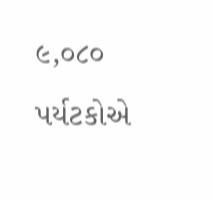૯,૦૮૦ પર્યટકોએ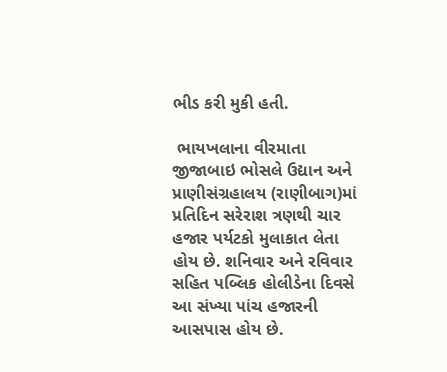ભીડ કરી મુકી હતી.

 ભાયખલાના વીરમાતા જીજાબાઇ ભોસલે ઉદ્યાન અને પ્રાણીસંગ્રહાલય (રાણીબાગ)માં પ્રતિદિન સરેરાશ ત્રણથી ચાર હજાર પર્યટકો મુલાકાત લેતા હોય છે. શનિવાર અને રવિવાર સહિત પબ્લિક હોલીડેના દિવસે આ સંખ્યા પાંચ હજારની આસપાસ હોય છે.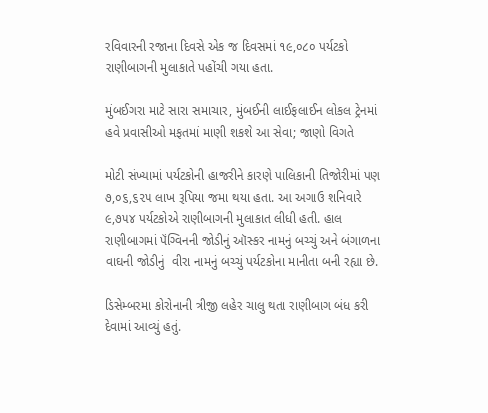રવિવારની રજાના દિવસે એક જ દિવસમાં ૧૯,૦૮૦ પર્યટકો રાણીબાગની મુલાકાતે પહોંચી ગયા હતા.

મુંબઈગરા માટે સારા સમાચાર, મુંબઈની લાઈફલાઈન લોકલ ટ્રેનમાં હવે પ્રવાસીઓ મફતમાં માણી શકશે આ સેવા; જાણો વિગતે

મોટી સંખ્યામાં પર્યટકોની હાજરીને કારણે પાલિકાની તિજોરીમાં પણ ૭,૦૬,૬૨૫ લાખ રૂપિયા જમા થયા હતા. આ અગાઉ શનિવારે ૯,૭૫૪ પર્યટકોએ રાણીબાગની મુલાકાત લીધી હતી. હાલ રાણીબાગમાં પૅંગ્વિનની જોડીનું ઑસ્કર નામનું બચ્ચું અને બંગાળના વાઘની જોડીનું  વીરા નામનું બચ્ચું પર્યટકોના માનીતા બની રહ્યા છે.

ડિસેમ્બરમા કોરોનાની ત્રીજી લહેર ચાલુ થતા રાણીબાગ બંધ કરી દેવામાં આવ્યું હતું.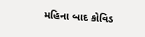મહિના બાદ કોવિડ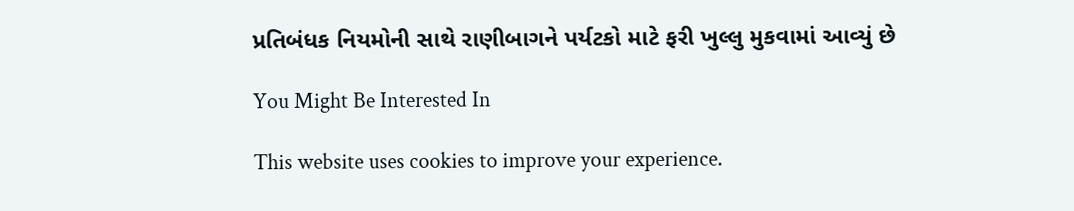પ્રતિબંધક નિયમોની સાથે રાણીબાગને પર્યટકો માટે ફરી ખુલ્લુ મુકવામાં આવ્યું છે

You Might Be Interested In

This website uses cookies to improve your experience.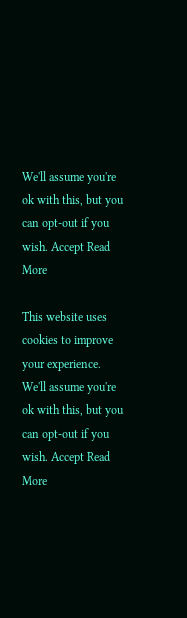We'll assume you're ok with this, but you can opt-out if you wish. Accept Read More

This website uses cookies to improve your experience. We'll assume you're ok with this, but you can opt-out if you wish. Accept Read More